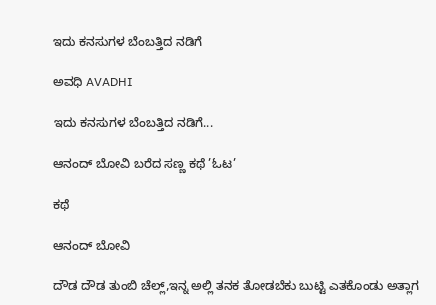ಇದು ಕನಸುಗಳ ಬೆಂಬತ್ತಿದ ನಡಿಗೆ‍

ಅವಧಿ AVADHI

ಇದು ಕನಸುಗಳ ಬೆಂಬತ್ತಿದ ನಡಿಗೆ...

ಆನಂದ್ ಬೋವಿ ಬರೆದ ಸಣ್ಣ ಕಥೆ ’ಓಟ’

ಕಥೆ

ಆನಂದ್ ಬೋವಿ

ದೌಡ ದೌಡ ತುಂಬಿ ಚೆಲ್ಲ್,ಇನ್ನ ಅಲ್ಲಿ ತನಕ ತೋಡಬೆಕು ಬುಟ್ಟಿ ಎತಕೊಂಡು ಅತ್ಲಾಗ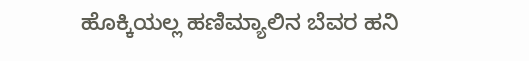ಹೊಕ್ಕಿಯಲ್ಲ ಹಣಿಮ್ಯಾಲಿನ ಬೆವರ ಹನಿ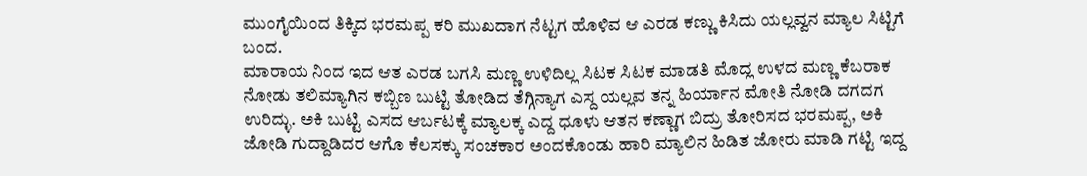ಮುಂಗೈಯಿಂದ ತಿಕ್ಕಿದ ಭರಮಪ್ಪ ಕರಿ ಮುಖದಾಗ ನೆಟ್ಟಗ ಹೊಳಿವ ಆ ಎರಡ ಕಣ್ಣು ಕಿಸಿದು ಯಲ್ಲವ್ವನ ಮ್ಯಾಲ ಸಿಟ್ಟಿಗೆ ಬಂದ.
ಮಾರಾಯ ನಿಂದ ಇದ ಆತ ಎರಡ ಬಗಸಿ ಮಣ್ಣ ಉಳಿದಿಲ್ಲ ಸಿಟಕ ಸಿಟಕ ಮಾಡತಿ ಮೊದ್ಲ ಉಳದ ಮಣ್ಣ ಕೆಬರಾಕ ನೋಡು ತಲಿಮ್ಯಾಗಿನ ಕಬ್ಬಿಣ ಬುಟ್ಟಿ ತೋಡಿದ ತೆಗ್ಗಿನ್ಯಾಗ ಎಸ್ದ ಯಲ್ಲವ ತನ್ನ ಹಿರ್ಯಾನ ಮೋತಿ ನೋಡಿ ದಗದಗ ಉರಿದ್ಳು. ಅಕಿ ಬುಟ್ಟಿ ಎಸದ ಆರ್ಬಟಕ್ಕೆ ಮ್ಯಾಲಕ್ಕ ಎದ್ದ ಧೂಳು ಆತನ ಕಣ್ಣಾಗ ಬಿದ್ರು ತೋರಿಸದ ಭರಮಪ್ಪ, ಅಕಿ ಜೋಡಿ ಗುದ್ದಾಡಿದರ ಆಗೊ ಕೆಲಸಕ್ಕು ಸಂಚಕಾರ ಅಂದಕೊಂಡು ಹಾರಿ ಮ್ಯಾಲಿನ ಹಿಡಿತ ಜೋರು ಮಾಡಿ ಗಟ್ಟಿ ಇದ್ದ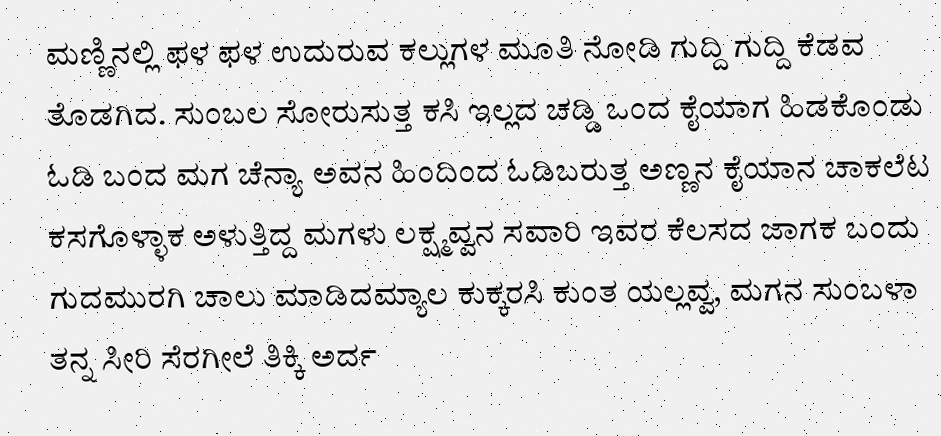ಮಣ್ಣಿನಲ್ಲಿ ಫಳ ಫಳ ಉದುರುವ ಕಲ್ಲುಗಳ ಮೂತಿ ನೋಡಿ ಗುದ್ದಿ ಗುದ್ದಿ ಕೆಡವ ತೊಡಗಿದ. ಸುಂಬಲ ಸೋರುಸುತ್ತ ಕಸಿ ಇಲ್ಲದ ಚಡ್ಡಿ ಒಂದ ಕೈಯಾಗ ಹಿಡಕೊಂಡು ಓಡಿ ಬಂದ ಮಗ ಚೆನ್ಯಾ ಅವನ ಹಿಂದಿಂದ ಓಡಿಬರುತ್ತ ಅಣ್ಣನ ಕೈಯಾನ ಚಾಕಲೆಟ ಕಸಗೊಳ್ಳಾಕ ಅಳುತ್ತಿದ್ದ ಮಗಳು ಲಕ್ಷ್ಮವ್ವನ ಸವಾರಿ ಇವರ ಕೆಲಸದ ಜಾಗಕ ಬಂದು ಗುದಮುರಗಿ ಚಾಲು ಮಾಡಿದಮ್ಯಾಲ ಕುಕ್ಕರಸಿ ಕುಂತ ಯಲ್ಲವ್ವ, ಮಗನ ಸುಂಬಳಾ ತನ್ನ ಸೀರಿ ಸೆರಗೀಲೆ ತಿಕ್ಕಿ ಅರ್ದ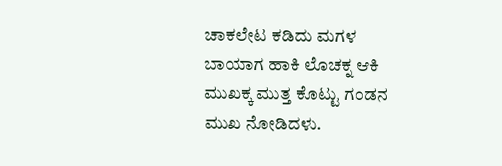ಚಾಕಲೇಟ ಕಡಿದು ಮಗಳ ಬಾಯಾಗ ಹಾಕಿ ಲೊಚಕ್ನ ಆಕಿ ಮುಖಕ್ಕ ಮುತ್ತ ಕೊಟ್ಟು ಗಂಡನ ಮುಖ ನೋಡಿದಳು.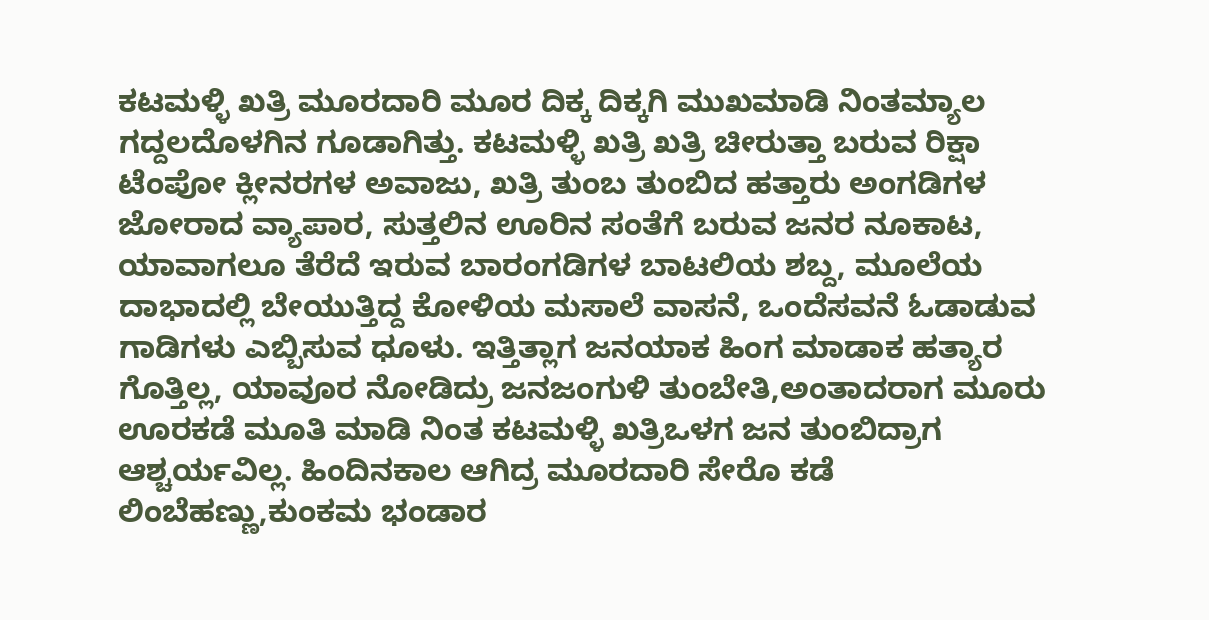ಕಟಮಳ್ಳಿ ಖತ್ರಿ ಮೂರದಾರಿ ಮೂರ ದಿಕ್ಕ ದಿಕ್ಕಗಿ ಮುಖಮಾಡಿ ನಿಂತಮ್ಯಾಲ ಗದ್ದಲದೊಳಗಿನ ಗೂಡಾಗಿತ್ತು. ಕಟಮಳ್ಳಿ ಖತ್ರಿ ಖತ್ರಿ ಚೀರುತ್ತಾ ಬರುವ ರಿಕ್ಷಾ ಟೆಂಪೋ ಕ್ಲೀನರಗಳ ಅವಾಜು, ಖತ್ರಿ ತುಂಬ ತುಂಬಿದ ಹತ್ತಾರು ಅಂಗಡಿಗಳ ಜೋರಾದ ವ್ಯಾಪಾರ, ಸುತ್ತಲಿನ ಊರಿನ ಸಂತೆಗೆ ಬರುವ ಜನರ ನೂಕಾಟ, ಯಾವಾಗಲೂ ತೆರೆದೆ ಇರುವ ಬಾರಂಗಡಿಗಳ ಬಾಟಲಿಯ ಶಬ್ದ, ಮೂಲೆಯ ದಾಭಾದಲ್ಲಿ ಬೇಯುತ್ತಿದ್ದ ಕೋಳಿಯ ಮಸಾಲೆ ವಾಸನೆ, ಒಂದೆಸವನೆ ಓಡಾಡುವ ಗಾಡಿಗಳು ಎಬ್ಬಿಸುವ ಧೂಳು. ಇತ್ತಿತ್ಲಾಗ ಜನಯಾಕ ಹಿಂಗ ಮಾಡಾಕ ಹತ್ಯಾರ ಗೊತ್ತಿಲ್ಲ, ಯಾವೂರ ನೋಡಿದ್ರು ಜನಜಂಗುಳಿ ತುಂಬೇತಿ,ಅಂತಾದರಾಗ ಮೂರು ಊರಕಡೆ ಮೂತಿ ಮಾಡಿ ನಿಂತ ಕಟಮಳ್ಳಿ ಖತ್ರಿಒಳಗ ಜನ ತುಂಬಿದ್ರಾಗ ಆಶ್ಚರ್ಯವಿಲ್ಲ. ಹಿಂದಿನಕಾಲ ಆಗಿದ್ರ ಮೂರದಾರಿ ಸೇರೊ ಕಡೆ ಲಿಂಬೆಹಣ್ಣು,ಕುಂಕಮ ಭಂಡಾರ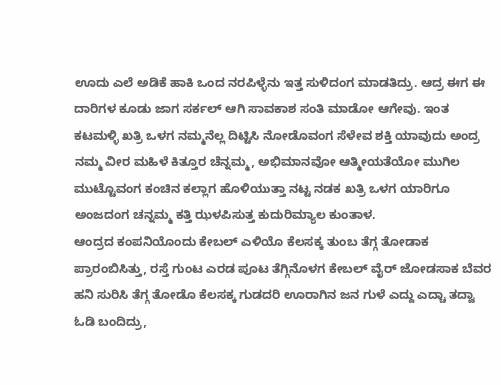ಊದು ಎಲೆ ಅಡಿಕೆ ಹಾಕಿ ಒಂದ ನರಪಿಳ್ಳೆನು ಇತ್ತ ಸುಳಿದಂಗ ಮಾಡತಿದ್ರು. ಆದ್ರ ಈಗ ಈ ದಾರಿಗಳ ಕೂಡು ಜಾಗ ಸರ್ಕಲ್ ಆಗಿ ಸಾವಕಾಶ ಸಂತಿ ಮಾಡೋ ಆಗೇವು. ಇಂತ ಕಟಮಳ್ಳಿ ಖತ್ರಿ ಒಳಗ ನಮ್ಮನೆಲ್ಲ ದಿಟ್ಟಿಸಿ ನೋಡೊವಂಗ ಸೆಳೇವ ಶಕ್ತಿ ಯಾವುದು ಅಂದ್ರ ನಮ್ಮ ವೀರ ಮಹಿಳೆ ಕಿತ್ತೂರ ಚೆನ್ನಮ್ಮ, ಅಭಿಮಾನವೋ ಆತ್ಮೀಯತೆಯೋ ಮುಗಿಲ ಮುಟ್ಟೊವಂಗ ಕಂಚಿನ ಕಲ್ಲಾಗ ಹೊಳಿಯುತ್ತಾ ನಟ್ಟ ನಡಕ ಖತ್ರಿ ಒಳಗ ಯಾರಿಗೂ ಅಂಜದಂಗ ಚನ್ನಮ್ಮ ಕತ್ತಿ ಝಳಪಿಸುತ್ತ ಕುದುರಿಮ್ಯಾಲ ಕುಂತಾಳ.
ಆಂದ್ರದ ಕಂಪನಿಯೊಂದು ಕೇಬಲ್ ಎಳಿಯೊ ಕೆಲಸಕ್ಕ ತುಂಬ ತೆಗ್ಗ ತೋಡಾಕ ಪ್ರಾರಂಬಿಸಿತ್ತು, ರಸ್ತೆ ಗುಂಟ ಎರಡ ಪೂಟ ತೆಗ್ಗಿನೊಳಗ ಕೇಬಲ್ ವೈರ್ ಜೋಡಸಾಕ ಬೆವರ ಹನಿ ಸುರಿಸಿ ತೆಗ್ಗ ತೋಡೊ ಕೆಲಸಕ್ಕ ಗುಡದರಿ ಊರಾಗಿನ ಜನ ಗುಳೆ ಎದ್ದು ಎದ್ಚಾ ತದ್ವಾ ಓಡಿ ಬಂದಿದ್ರು,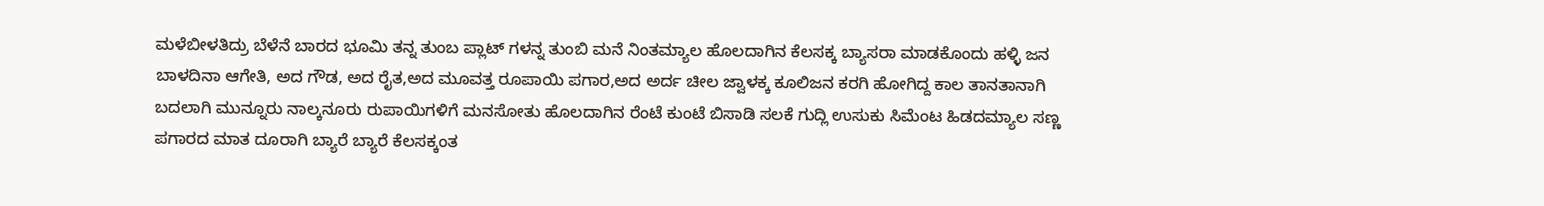ಮಳೆಬೀಳತಿದ್ರು ಬೆಳೆನೆ ಬಾರದ ಭೂಮಿ ತನ್ನ ತುಂಬ ಪ್ಲಾಟ್ ಗಳನ್ನ ತುಂಬಿ ಮನೆ ನಿಂತಮ್ಯಾಲ ಹೊಲದಾಗಿನ ಕೆಲಸಕ್ಕ ಬ್ಯಾಸರಾ ಮಾಡಕೊಂದು ಹಳ್ಳಿ ಜನ ಬಾಳದಿನಾ ಆಗೇತಿ, ಅದ ಗೌಡ, ಅದ ರೈತ,ಅದ ಮೂವತ್ತ ರೂಪಾಯಿ ಪಗಾರ,ಅದ ಅರ್ದ ಚೀಲ ಜ್ವಾಳಕ್ಕ ಕೂಲಿಜನ ಕರಗಿ ಹೋಗಿದ್ದ ಕಾಲ ತಾನತಾನಾಗಿ ಬದಲಾಗಿ ಮುನ್ನೂರು ನಾಲ್ಕನೂರು ರುಪಾಯಿಗಳಿಗೆ ಮನಸೋತು ಹೊಲದಾಗಿನ ರೆಂಟೆ ಕುಂಟೆ ಬಿಸಾಡಿ ಸಲಕೆ ಗುದ್ಲಿ ಉಸುಕು ಸಿಮೆಂಟ ಹಿಡದಮ್ಯಾಲ ಸಣ್ಣ ಪಗಾರದ ಮಾತ ದೂರಾಗಿ ಬ್ಯಾರೆ ಬ್ಯಾರೆ ಕೆಲಸಕ್ಕಂತ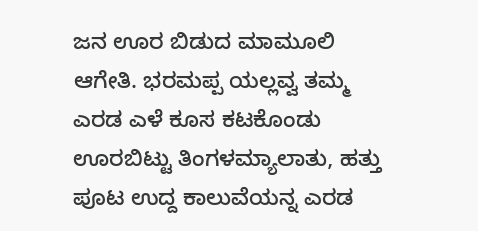ಜನ ಊರ ಬಿಡುದ ಮಾಮೂಲಿ ಆಗೇತಿ. ಭರಮಪ್ಪ ಯಲ್ಲವ್ವ ತಮ್ಮ ಎರಡ ಎಳೆ ಕೂಸ ಕಟಕೊಂಡು ಊರಬಿಟ್ಟು ತಿಂಗಳಮ್ಯಾಲಾತು, ಹತ್ತು ಪೂಟ ಉದ್ದ ಕಾಲುವೆಯನ್ನ ಎರಡ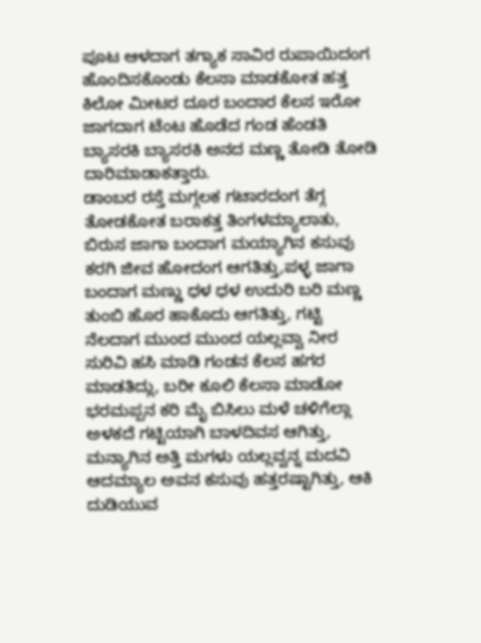ಪೂಟ ಆಳದಾಗ ತಗ್ಯಾಕ ಸಾವಿರ ರುಪಾಯಿದಂಗ ಹೊಂದಿಸಕೊಂಡು ಕೆಲಸಾ ಮಾಡಕೋತ ಹತ್ತ ಕಿಲೋ ಮೀಟರ ದೂರ ಬಂದಾರ ಕೆಲಸ ಇರೋ ಜಾಗದಾಗ ಟೆಂಟ ಹೊಡೆದ ಗಂಡ ಹೆಂಡತಿ ಬ್ಯಾಸರಕಿ ಬ್ಯಾಸರಕಿ ಅನದ ಮಣ್ಣ ತೋಡಿ ತೋಡಿ ದಾರಿಮಾಡಾಕತ್ತಾರು.
ಡಾಂಬರ ರಸ್ತೆ ಮಗ್ಗಲಕ ಗಟಾರದಂಗ ತೆಗ್ಗ ತೋಡಕೋತ ಬರಾಕತ್ತ ತಿಂಗಳಮ್ಯಾಲಾತು, ಬಿರುಸ ಜಾಗಾ ಬಂದಾಗ ಮಯ್ಯಾಗಿನ ಕಸುವು ಕರಗಿ ಜೀವ ಹೋದಂಗ ಆಗತಿತ್ತು,ಪಳ್ಳ ಜಾಗಾ ಬಂದಾಗ ಮಣ್ಣು ಧಳ ಧಳ ಉದುರಿ ಬರಿ ಮಣ್ಣ ತುಂಬಿ ಹೊರ ಹಾಕೊದು ಆಗತಿತ್ತು, ಗಟ್ಟಿ ನೆಲದಾಗ ಮುಂದ ಮುಂದ ಯಲ್ಲವ್ವಾ ನೀರ ಸುರಿವಿ ಹಸಿ ಮಾಡಿ ಗಂಡನ ಕೆಲಸ ಹಗರ ಮಾಡತಿದ್ಲು, ಬರೀ ಕೂಲಿ ಕೆಲಸಾ ಮಾಡೋ ಭರಮಪ್ಪನ ಕರಿ ಮೈ ಬಿಸಿಲು ಮಳೆ ಚಳಿಗೆಲ್ಲಾ ಅಳಕದೆ ಗಟ್ಟಿಯಾಗಿ ಬಾಳದಿವಸ ಆಗಿತ್ತು, ಮನ್ಯಾಗಿನ ಅತ್ತಿ ಮಗಳು ಯಲ್ಲವ್ವನ್ನ ಮದವಿ ಆದಮ್ಯಾಲ ಅವನ ಕಸುವು ಹತ್ತರಷ್ಟಾಗಿತ್ತು, ಆಕಿ ದುಡಿಯುವ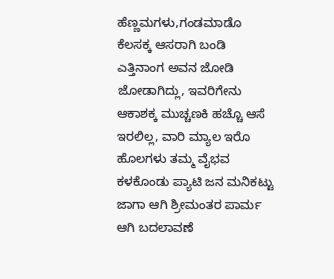ಹೆಣ್ಣಮಗಳು,ಗಂಡಮಾಡೊ ಕೆಲಸಕ್ಕ ಆಸರಾಗಿ ಬಂಡಿ ಎತ್ತಿನಾಂಗ ಅವನ ಜೋಡಿ ಜೋಡಾಗಿದ್ಲು, ಇವರಿಗೇನು ಆಕಾಶಕ್ಕ ಮುಚ್ಚಣಕಿ ಹಚ್ಚೊ ಆಸೆ ಇರಲಿಲ್ಲ, ವಾರಿ ಮ್ಯಾಲ ಇರೊ ಹೊಲಗಳು ತಮ್ಮ ವೈಭವ ಕಳಕೊಂಡು ಪ್ಯಾಟಿ ಜನ ಮನಿಕಟ್ಟು ಜಾಗಾ ಆಗಿ ಶ್ರೀಮಂತರ ಪಾರ್ಮ ಆಗಿ ಬದಲಾವಣೆ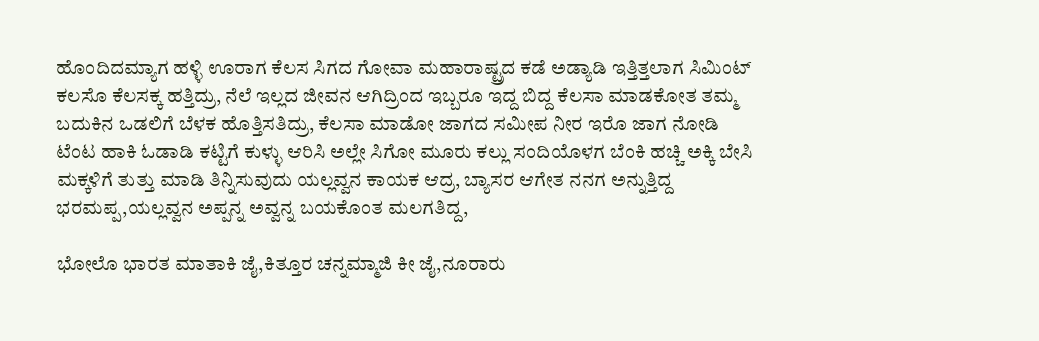ಹೊಂದಿದಮ್ಯಾಗ ಹಳ್ಳಿ ಊರಾಗ ಕೆಲಸ ಸಿಗದ ಗೋವಾ ಮಹಾರಾಷ್ಟ್ರದ ಕಡೆ ಅಡ್ಯಾಡಿ ಇತ್ತಿತ್ತಲಾಗ ಸಿಮಿಂಟ್ ಕಲಸೊ ಕೆಲಸಕ್ಕ ಹತ್ತಿದ್ರು, ನೆಲೆ ಇಲ್ಲದ ಜೀವನ ಆಗಿದ್ರಿಂದ ಇಬ್ಬರೂ ಇದ್ದ ಬಿದ್ದ ಕೆಲಸಾ ಮಾಡಕೋತ ತಮ್ಮ ಬದುಕಿನ ಒಡಲಿಗೆ ಬೆಳಕ ಹೊತ್ತಿಸತಿದ್ರು, ಕೆಲಸಾ ಮಾಡೋ ಜಾಗದ ಸಮೀಪ ನೀರ ಇರೊ ಜಾಗ ನೋಡಿ ಟೆಂಟ ಹಾಕಿ ಓಡಾಡಿ ಕಟ್ಟಿಗೆ ಕುಳ್ಳು ಆರಿಸಿ ಅಲ್ಲೇ ಸಿಗೋ ಮೂರು ಕಲ್ಲು ಸಂದಿಯೊಳಗ ಬೆಂಕಿ ಹಚ್ಚಿ ಅಕ್ಕಿ ಬೇಸಿ ಮಕ್ಕಳಿಗೆ ತುತ್ತು ಮಾಡಿ ತಿನ್ನಿಸುವುದು ಯಲ್ಲವ್ವನ ಕಾಯಕ ಆದ್ರ, ಬ್ಯಾಸರ ಆಗೇತ ನನಗ ಅನ್ನುತ್ತಿದ್ದ ಭರಮಪ್ಪ,ಯಲ್ಲವ್ವನ ಅಪ್ಪನ್ನ ಅವ್ವನ್ನ ಬಯಕೊಂತ ಮಲಗತಿದ್ದ,

ಭೋಲೊ ಭಾರತ ಮಾತಾಕಿ ಜೈ,ಕಿತ್ತೂರ ಚನ್ನಮ್ಮಾಜಿ ಕೀ ಜೈ,ನೂರಾರು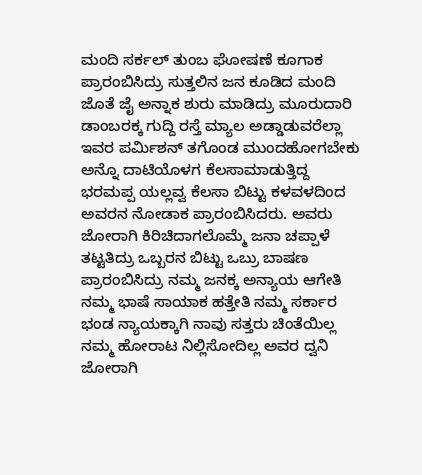ಮಂದಿ ಸರ್ಕಲ್ ತುಂಬ ಘೋಷಣೆ ಕೂಗಾಕ ಪ್ರಾರಂಬಿಸಿದ್ರು ಸುತ್ತಲಿನ ಜನ ಕೂಡಿದ ಮಂದಿ ಜೊತೆ ಜೈ ಅನ್ನಾಕ ಶುರು ಮಾಡಿದ್ರು ಮೂರುದಾರಿ ಡಾಂಬರಕ್ಕ ಗುದ್ದಿ ರಸ್ತೆ ಮ್ಯಾಲ ಅಡ್ಡಾಡುವರೆಲ್ಲಾ ಇವರ ಪರ್ಮಿಶನ್ ತಗೊಂಡ ಮುಂದಹೋಗಬೇಕು ಅನ್ನೊ ದಾಟಿಯೊಳಗ ಕೆಲಸಾಮಾಡುತ್ತಿದ್ದ ಭರಮಪ್ಪ ಯಲ್ಲವ್ವ ಕೆಲಸಾ ಬಿಟ್ಟು ಕಳವಳದಿಂದ ಅವರನ ನೋಡಾಕ ಪ್ರಾರಂಬಿಸಿದರು. ಅವರು ಜೋರಾಗಿ ಕಿರಿಚಿದಾಗಲೊಮ್ಮೆ ಜನಾ ಚಪ್ಪಾಳೆ ತಟ್ಟತಿದ್ರು ಒಬ್ಬರನ ಬಿಟ್ಟು ಒಬ್ರು ಬಾಷಣ ಪ್ರಾರಂಬಿಸಿದ್ರು ನಮ್ಮ ಜನಕ್ಕ ಅನ್ಯಾಯ ಆಗೇತಿ ನಮ್ಮ ಭಾಷೆ ಸಾಯಾಕ ಹತ್ತೇತಿ ನಮ್ಮ ಸರ್ಕಾರ ಭಂಡ ನ್ಯಾಯಕ್ಕಾಗಿ ನಾವು ಸತ್ತರು ಚಿಂತೆಯಿಲ್ಲ ನಮ್ಮ ಹೋರಾಟ ನಿಲ್ಲಿಸೋದಿಲ್ಲ ಅವರ ದ್ವನಿ ಜೋರಾಗಿ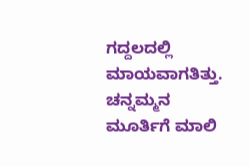ಗದ್ದಲದಲ್ಲಿ ಮಾಯವಾಗತಿತ್ತು.
ಚನ್ನಮ್ಮನ ಮೂರ್ತಿಗೆ ಮಾಲಿ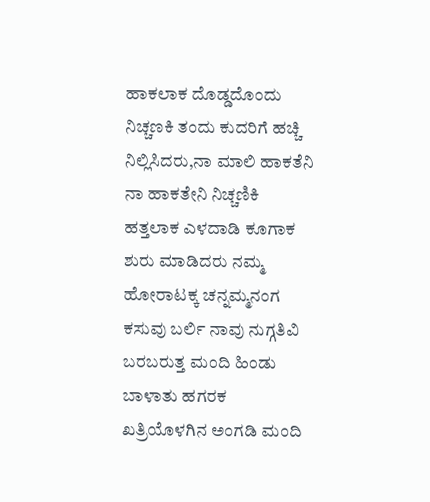ಹಾಕಲಾಕ ದೊಡ್ಡದೊಂದು ನಿಚ್ಚಣಕಿ ತಂದು ಕುದರಿಗೆ ಹಚ್ಚಿ ನಿಲ್ಲಿಸಿದರು,ನಾ ಮಾಲಿ ಹಾಕತೆನಿ ನಾ ಹಾಕತೇನಿ ನಿಚ್ಚಣಿಕಿ ಹತ್ತಲಾಕ ಎಳದಾಡಿ ಕೂಗಾಕ ಶುರು ಮಾಡಿದರು ನಮ್ಮ ಹೋರಾಟಕ್ಕ ಚನ್ನಮ್ಮನಂಗ ಕಸುವು ಬರ್ಲಿ ನಾವು ನುಗ್ಗತಿವಿ ಬರಬರುತ್ತ ಮಂದಿ ಹಿಂಡು ಬಾಳಾತು ಹಗರಕ ಖತ್ರಿಯೊಳಗಿನ ಅಂಗಡಿ ಮಂದಿ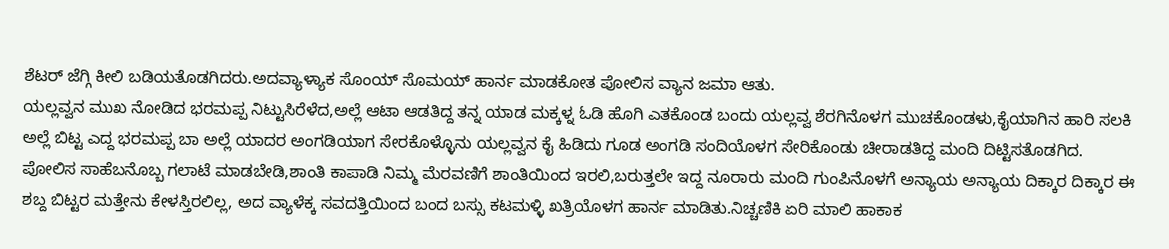ಶೆಟರ್ ಜೆಗ್ಗಿ ಕೀಲಿ ಬಡಿಯತೊಡಗಿದರು.ಅದವ್ಯಾಳ್ಯಾಕ ಸೊಂಯ್ ಸೊಮಯ್ ಹಾರ್ನ ಮಾಡಕೋತ ಪೋಲಿಸ ವ್ಯಾನ ಜಮಾ ಆತು.
ಯಲ್ಲವ್ವನ ಮುಖ ನೋಡಿದ ಭರಮಪ್ಪ ನಿಟ್ಟುಸಿರೆಳೆದ,ಅಲ್ಲೆ ಆಟಾ ಆಡತಿದ್ದ ತನ್ನ ಯಾಡ ಮಕ್ಕಳ್ನ ಓಡಿ ಹೊಗಿ ಎತಕೊಂಡ ಬಂದು ಯಲ್ಲವ್ವ ಶೆರಗಿನೊಳಗ ಮುಚಕೊಂಡಳು,ಕೈಯಾಗಿನ ಹಾರಿ ಸಲಕಿ ಅಲ್ಲೆ ಬಿಟ್ಟ ಎದ್ದ ಭರಮಪ್ಪ ಬಾ ಅಲ್ಲೆ ಯಾದರ ಅಂಗಡಿಯಾಗ ಸೇರಕೊಳ್ಳೊನು ಯಲ್ಲವ್ವನ ಕೈ ಹಿಡಿದು ಗೂಡ ಅಂಗಡಿ ಸಂದಿಯೊಳಗ ಸೇರಿಕೊಂಡು ಚೀರಾಡತಿದ್ದ ಮಂದಿ ದಿಟ್ಟಿಸತೊಡಗಿದ.
ಪೋಲಿಸ ಸಾಹೆಬನೊಬ್ಬ ಗಲಾಟೆ ಮಾಡಬೇಡಿ,ಶಾಂತಿ ಕಾಪಾಡಿ ನಿಮ್ಮ ಮೆರವಣಿಗೆ ಶಾಂತಿಯಿಂದ ಇರಲಿ,ಬರುತ್ತಲೇ ಇದ್ದ ನೂರಾರು ಮಂದಿ ಗುಂಪಿನೊಳಗೆ ಅನ್ಯಾಯ ಅನ್ಯಾಯ ದಿಕ್ಕಾರ ದಿಕ್ಕಾರ ಈ ಶಬ್ದ ಬಿಟ್ಟರ ಮತ್ತೇನು ಕೇಳಸ್ತಿರಲಿಲ್ಲ, ಅದ ವ್ಯಾಳೆಕ್ಕ ಸವದತ್ತಿಯಿಂದ ಬಂದ ಬಸ್ಸು ಕಟಮಳ್ಳಿ ಖತ್ರಿಯೊಳಗ ಹಾರ್ನ ಮಾಡಿತು.ನಿಚ್ಚಣಿಕಿ ಏರಿ ಮಾಲಿ ಹಾಕಾಕ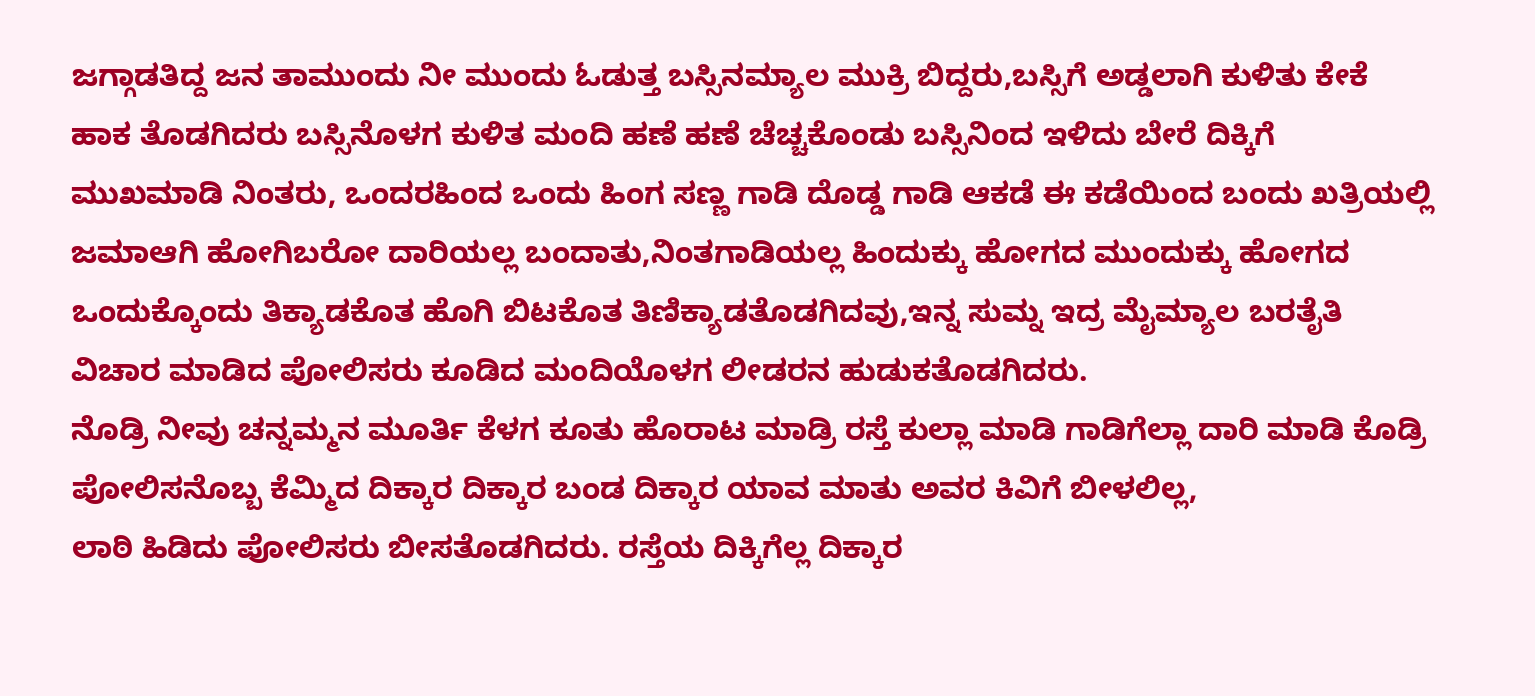ಜಗ್ಗಾಡತಿದ್ದ ಜನ ತಾಮುಂದು ನೀ ಮುಂದು ಓಡುತ್ತ ಬಸ್ಸಿನಮ್ಯಾಲ ಮುಕ್ರಿ ಬಿದ್ದರು,ಬಸ್ಸಿಗೆ ಅಡ್ಡಲಾಗಿ ಕುಳಿತು ಕೇಕೆ ಹಾಕ ತೊಡಗಿದರು ಬಸ್ಸಿನೊಳಗ ಕುಳಿತ ಮಂದಿ ಹಣೆ ಹಣೆ ಚೆಚ್ಚಕೊಂಡು ಬಸ್ಸಿನಿಂದ ಇಳಿದು ಬೇರೆ ದಿಕ್ಕಿಗೆ ಮುಖಮಾಡಿ ನಿಂತರು, ಒಂದರಹಿಂದ ಒಂದು ಹಿಂಗ ಸಣ್ಣ ಗಾಡಿ ದೊಡ್ಡ ಗಾಡಿ ಆಕಡೆ ಈ ಕಡೆಯಿಂದ ಬಂದು ಖತ್ರಿಯಲ್ಲಿ ಜಮಾಆಗಿ ಹೋಗಿಬರೋ ದಾರಿಯಲ್ಲ ಬಂದಾತು,ನಿಂತಗಾಡಿಯಲ್ಲ ಹಿಂದುಕ್ಕು ಹೋಗದ ಮುಂದುಕ್ಕು ಹೋಗದ ಒಂದುಕ್ಕೊಂದು ತಿಕ್ಯಾಡಕೊತ ಹೊಗಿ ಬಿಟಕೊತ ತಿಣಿಕ್ಯಾಡತೊಡಗಿದವು,ಇನ್ನ ಸುಮ್ನ ಇದ್ರ ಮೈಮ್ಯಾಲ ಬರತೈತಿ ವಿಚಾರ ಮಾಡಿದ ಪೋಲಿಸರು ಕೂಡಿದ ಮಂದಿಯೊಳಗ ಲೀಡರನ ಹುಡುಕತೊಡಗಿದರು.
ನೊಡ್ರಿ ನೀವು ಚನ್ನಮ್ಮನ ಮೂರ್ತಿ ಕೆಳಗ ಕೂತು ಹೊರಾಟ ಮಾಡ್ರಿ ರಸ್ತೆ ಕುಲ್ಲಾ ಮಾಡಿ ಗಾಡಿಗೆಲ್ಲಾ ದಾರಿ ಮಾಡಿ ಕೊಡ್ರಿ ಪೋಲಿಸನೊಬ್ಬ ಕೆಮ್ಮಿದ ದಿಕ್ಕಾರ ದಿಕ್ಕಾರ ಬಂಡ ದಿಕ್ಕಾರ ಯಾವ ಮಾತು ಅವರ ಕಿವಿಗೆ ಬೀಳಲಿಲ್ಲ,
ಲಾಠಿ ಹಿಡಿದು ಪೋಲಿಸರು ಬೀಸತೊಡಗಿದರು. ರಸ್ತೆಯ ದಿಕ್ಕಿಗೆಲ್ಲ ದಿಕ್ಕಾರ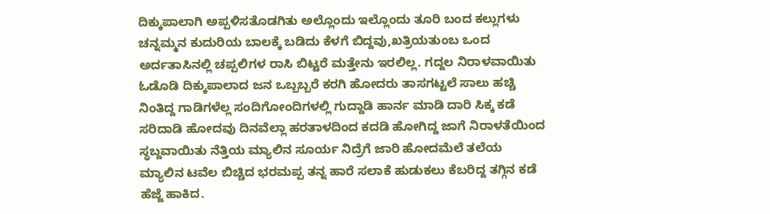ದಿಕ್ಕುಪಾಲಾಗಿ ಅಪ್ಪಳಿಸತೊಡಗಿತು ಅಲ್ಲೊಂದು ಇಲ್ಲೊಂದು ತೂರಿ ಬಂದ ಕಲ್ಲುಗಳು ಚನ್ನಮ್ಮನ ಕುದುರಿಯ ಬಾಲಕ್ಕೆ ಬಡಿದು ಕೆಳಗೆ ಬಿದ್ದವು,ಖತ್ರಿಯತುಂಬ ಒಂದ ಅರ್ದತಾಸಿನಲ್ಲಿ ಚಪ್ಪಲಿಗಳ ರಾಸಿ ಬಿಟ್ಟರೆ ಮತ್ತೇನು ಇರಲಿಲ್ಲ. ಗದ್ದಲ ನಿರಾಳವಾಯಿತು ಓಡೊಡಿ ದಿಕ್ಕುಪಾಲಾದ ಜನ ಒಬ್ಬಬ್ಬರೆ ಕರಗಿ ಹೋದರು ತಾಸಗಟ್ಟಲೆ ಸಾಲು ಹಚ್ಚಿ ನಿಂತಿದ್ದ ಗಾಡಿಗಳೆಲ್ಲ ಸಂದಿಗೋಂದಿಗಳಲ್ಲಿ ಗುದ್ದಾಡಿ ಹಾರ್ನ ಮಾಡಿ ದಾರಿ ಸಿಕ್ಕ ಕಡೆ ಸರಿದಾಡಿ ಹೋದವು ದಿನವೆಲ್ಲಾ ಹರತಾಳದಿಂದ ಕದಡಿ ಹೋಗಿದ್ದ ಜಾಗೆ ನಿರಾಳತೆಯಿಂದ ಸ್ಥಬ್ದವಾಯಿತು ನೆತ್ತಿಯ ಮ್ಯಾಲಿನ ಸೂರ್ಯ ನಿದ್ರೆಗೆ ಜಾರಿ ಹೋದಮೆಲೆ ತಲೆಯ ಮ್ಯಾಲಿನ ಟವೆಲ ಬಿಚ್ಚಿದ ಭರಮಪ್ಪ ತನ್ನ ಹಾರೆ ಸಲಾಕೆ ಹುಡುಕಲು ಕೆಬರಿದ್ದ ತಗ್ಗಿನ ಕಡೆ ಹೆಜ್ಜೆ ಹಾಕಿದ.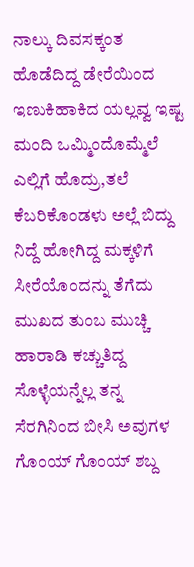ನಾಲ್ಕು ದಿವಸಕ್ಕಂತ ಹೊಡೆದಿದ್ದ ಡೇರೆಯಿಂದ ಇಣುಕಿಹಾಕಿದ ಯಲ್ಲವ್ವ ಇಷ್ಟ ಮಂದಿ ಒಮ್ಮಿಂದೊಮ್ಮೆಲೆ ಎಲ್ಲಿಗೆ ಹೊದ್ರು,ತಲೆ ಕೆಬರಿಕೊಂಡಳು ಅಲ್ಲೆ ಬಿದ್ದು ನಿದ್ದೆ ಹೋಗಿದ್ದ ಮಕ್ಕಳಿಗೆ ಸೀರೆಯೊಂದನ್ನು ತೆಗೆದು ಮುಖದ ತುಂಬ ಮುಚ್ಚಿ ಹಾರಾಡಿ ಕಚ್ಚುತಿದ್ದ ಸೊಳ್ಳೆಯನ್ನೆಲ್ಲ ತನ್ನ ಸೆರಗಿನಿಂದ ಬೀಸಿ ಅವುಗಳ ಗೊಂಯ್ ಗೊಂಯ್ ಶಬ್ದ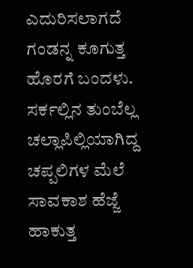ಎದುರಿಸಲಾಗದೆ ಗಂಡನ್ನ ಕೂಗುತ್ತ ಹೊರಗೆ ಬಂದಳು.
ಸರ್ಕಲ್ಲಿನ ತುಂಬೆಲ್ಲ ಚಲ್ಲಾಪಿಲ್ಲಿಯಾಗಿದ್ದ ಚಪ್ಪಲಿಗಳ ಮೆಲೆ ಸಾವಕಾಶ ಹೆಜ್ಜೆ ಹಾಕುತ್ತ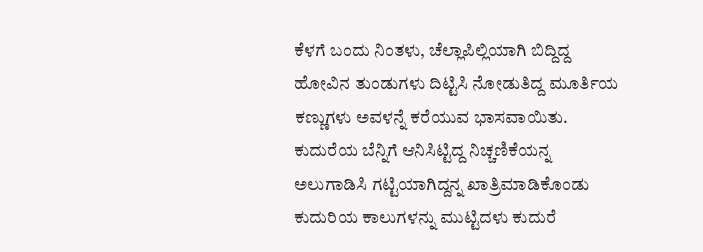ಕೆಳಗೆ ಬಂದು ನಿಂತಳು, ಚೆಲ್ಲಾಪಿಲ್ಲಿಯಾಗಿ ಬಿದ್ದಿದ್ದ ಹೋವಿನ ತುಂಡುಗಳು ದಿಟ್ಟಿಸಿ ನೋಡುತಿದ್ದ ಮೂರ್ತಿಯ ಕಣ್ಣುಗಳು ಅವಳನ್ನೆ ಕರೆಯುವ ಭಾಸವಾಯಿತು. ಕುದುರೆಯ ಬೆನ್ನಿಗೆ ಆನಿಸಿಟ್ಟಿದ್ದ ನಿಚ್ಚಣಿಕೆಯನ್ನ ಅಲುಗಾಡಿಸಿ ಗಟ್ಟಿಯಾಗಿದ್ದನ್ನ ಖಾತ್ರಿಮಾಡಿಕೊಂಡು ಕುದುರಿಯ ಕಾಲುಗಳನ್ನು ಮುಟ್ಟಿದಳು ಕುದುರೆ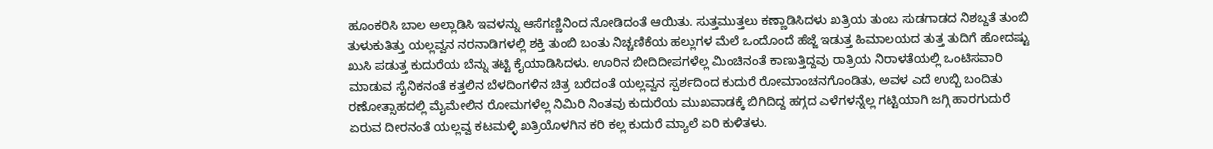ಹೂಂಕರಿಸಿ ಬಾಲ ಅಲ್ಲಾಡಿಸಿ ಇವಳನ್ನು ಆಸೆಗಣ್ಣಿನಿಂದ ನೋಡಿದಂತೆ ಆಯಿತು. ಸುತ್ತಮುತ್ತಲು ಕಣ್ಣಾಡಿಸಿದಳು ಖತ್ರಿಯ ತುಂಬ ಸುಡಗಾಡದ ನಿಶಬ್ದತೆ ತುಂಬಿ ತುಳುಕುತಿತ್ತು ಯಲ್ಲವ್ವನ ನರನಾಡಿಗಳಲ್ಲಿ ಶಕ್ತಿ ತುಂಬಿ ಬಂತು ನಿಚ್ಚಣಿಕೆಯ ಹಲ್ಲುಗಳ ಮೆಲೆ ಒಂದೊಂದೆ ಹೆಜ್ಜೆ ಇಡುತ್ತ ಹಿಮಾಲಯದ ತುತ್ತ ತುದಿಗೆ ಹೋದಷ್ಟು ಖುಸಿ ಪಡುತ್ತ ಕುದುರೆಯ ಬೆನ್ನು ತಟ್ಟಿ ಕೈಯಾಡಿಸಿದಳು. ಊರಿನ ಬೀದಿದೀಪಗಳೆಲ್ಲ ಮಿಂಚಿನಂತೆ ಕಾಣುತ್ತಿದ್ದವು ರಾತ್ರಿಯ ನಿರಾಳತೆಯಲ್ಲಿ ಒಂಟಿಸವಾರಿ ಮಾಡುವ ಸೈನಿಕನಂತೆ ಕತ್ತಲಿನ ಬೆಳದಿಂಗಳಿನ ಚಿತ್ರ ಬರೆದಂತೆ ಯಲ್ಲವ್ವನ ಸ್ಪರ್ಶದಿಂದ ಕುದುರೆ ರೋಮಾಂಚನಗೊಂಡಿತು, ಅವಳ ಎದೆ ಉಬ್ಬಿ ಬಂದಿತು ರಣೋತ್ಸಾಹದಲ್ಲಿ ಮೈಮೇಲಿನ ರೋಮಗಳೆಲ್ಲ ನಿಮಿರಿ ನಿಂತವು ಕುದುರೆಯ ಮುಖವಾಡಕ್ಕೆ ಬಿಗಿದಿದ್ದ ಹಗ್ಗದ ಎಳೆಗಳನ್ನೆಲ್ಲ ಗಟ್ಟಿಯಾಗಿ ಜಗ್ಗಿ ಹಾರಗುದುರೆ ಏರುವ ದೀರನಂತೆ ಯಲ್ಲವ್ವ ಕಟಮಳ್ಳಿ ಖತ್ರಿಯೊಳಗಿನ ಕರಿ ಕಲ್ಲ ಕುದುರೆ ಮ್ಯಾಲೆ ಏರಿ ಕುಳಿತಳು.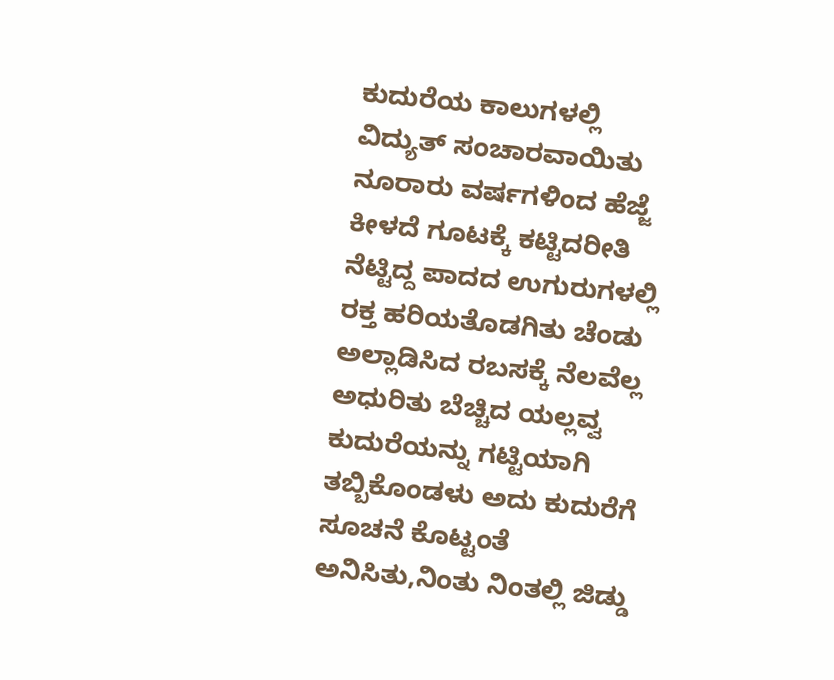ಕುದುರೆಯ ಕಾಲುಗಳಲ್ಲಿ ವಿದ್ಯುತ್ ಸಂಚಾರವಾಯಿತು ನೂರಾರು ವರ್ಷಗಳಿಂದ ಹೆಜ್ಜೆ ಕೀಳದೆ ಗೂಟಕ್ಕೆ ಕಟ್ಟಿದರೀತಿ ನೆಟ್ಟಿದ್ದ ಪಾದದ ಉಗುರುಗಳಲ್ಲಿ ರಕ್ತ ಹರಿಯತೊಡಗಿತು ಚೆಂಡು ಅಲ್ಲಾಡಿಸಿದ ರಬಸಕ್ಕೆ ನೆಲವೆಲ್ಲ ಅಧುರಿತು ಬೆಚ್ಚಿದ ಯಲ್ಲವ್ವ ಕುದುರೆಯನ್ನು ಗಟ್ಟಿಯಾಗಿ ತಬ್ಬಿಕೊಂಡಳು ಅದು ಕುದುರೆಗೆ ಸೂಚನೆ ಕೊಟ್ಟಂತೆ ಅನಿಸಿತು,ನಿಂತು ನಿಂತಲ್ಲಿ ಜಿಡ್ಡು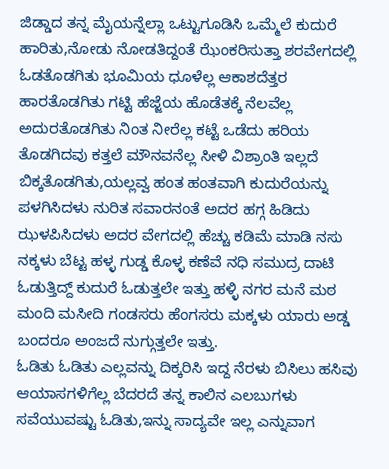ಜಿಡ್ಡಾದ ತನ್ನ ಮೈಯನ್ನೆಲ್ಲಾ ಒಟ್ಟುಗೂಡಿಸಿ ಒಮ್ಮೆಲೆ ಕುದುರೆ ಹಾರಿತು,ನೋಡು ನೋಡತಿದ್ದಂತೆ ಝೆಂಕರಿಸುತ್ತಾ ಶರವೇಗದಲ್ಲಿ ಓಡತೊಡಗಿತು ಭೂಮಿಯ ಧೂಳೆಲ್ಲ ಆಕಾಶದೆತ್ತರ ಹಾರತೊಡಗಿತು ಗಟ್ಟಿ ಹೆಜ್ಜೆಯ ಹೊಡೆತಕ್ಕೆ ನೆಲವೆಲ್ಲ ಅದುರತೊಡಗಿತು ನಿಂತ ನೀರೆಲ್ಲ ಕಟ್ಟೆ ಒಡೆದು ಹರಿಯ ತೊಡಗಿದವು ಕತ್ತಲೆ ಮೌನವನೆಲ್ಲ ಸೀಳಿ ವಿಶ್ರಾಂತಿ ಇಲ್ಲದೆ ಬಿಕ್ಕತೊಡಗಿತು,ಯಲ್ಲವ್ವ ಹಂತ ಹಂತವಾಗಿ ಕುದುರೆಯನ್ನು ಪಳಗಿಸಿದಳು ನುರಿತ ಸವಾರನಂತೆ ಅದರ ಹಗ್ಗ ಹಿಡಿದು ಝಳಪಿಸಿದಳು ಅದರ ವೇಗದಲ್ಲಿ ಹೆಚ್ಚು ಕಡಿಮೆ ಮಾಡಿ ನಸು ನಕ್ಕಳು ಬೆಟ್ಟ ಹಳ್ಳ ಗುಡ್ಡ ಕೊಳ್ಳ ಕಣೆವೆ ನಧಿ ಸಮುದ್ರ ದಾಟಿ ಓಡುತ್ತಿದ್ದ್ ಕುದುರೆ ಓಡುತ್ತಲೇ ಇತ್ತು ಹಳ್ಳಿ ನಗರ ಮನೆ ಮಠ ಮಂದಿ ಮಸೀದಿ ಗಂಡಸರು ಹೆಂಗಸರು ಮಕ್ಕಳು ಯಾರು ಅಡ್ಡ ಬಂದರೂ ಅಂಜದೆ ನುಗ್ಗುತ್ತಲೇ ಇತ್ತು.
ಓಡಿತು ಓಡಿತು ಎಲ್ಲವನ್ನು ದಿಕ್ಕರಿಸಿ ಇದ್ದ ನೆರಳು ಬಿಸಿಲು ಹಸಿವು ಆಯಾಸಗಳಿಗೆಲ್ಲ ಬೆದರದೆ ತನ್ನ ಕಾಲಿನ ಎಲಬುಗಳು ಸವೆಯುವಷ್ಟು ಓಡಿತು,ಇನ್ನು ಸಾದ್ಯವೇ ಇಲ್ಲ ಎನ್ನುವಾಗ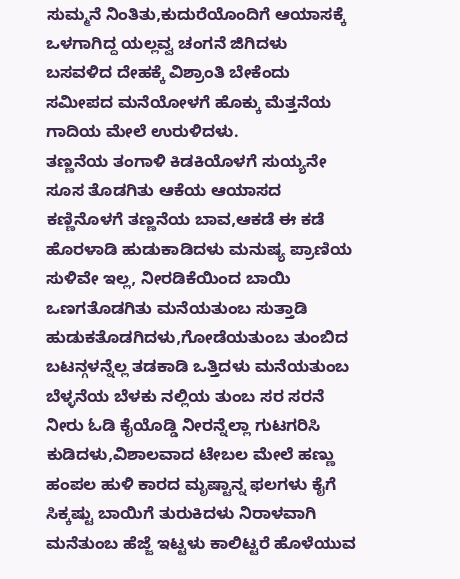ಸುಮ್ಮನೆ ನಿಂತಿತು,ಕುದುರೆಯೊಂದಿಗೆ ಆಯಾಸಕ್ಕೆ ಒಳಗಾಗಿದ್ದ ಯಲ್ಲವ್ವ ಚಂಗನೆ ಜಿಗಿದಳು ಬಸವಳಿದ ದೇಹಕ್ಕೆ ವಿಶ್ರಾಂತಿ ಬೇಕೆಂದು ಸಮೀಪದ ಮನೆಯೋಳಗೆ ಹೊಕ್ಕು ಮೆತ್ತನೆಯ ಗಾದಿಯ ಮೇಲೆ ಉರುಳಿದಳು.
ತಣ್ಣನೆಯ ತಂಗಾಳಿ ಕಿಡಕಿಯೊಳಗೆ ಸುಯ್ಯನೇ ಸೂಸ ತೊಡಗಿತು ಆಕೆಯ ಆಯಾಸದ ಕಣ್ಣಿನೊಳಗೆ ತಣ್ಣನೆಯ ಬಾವ,ಆಕಡೆ ಈ ಕಡೆ ಹೊರಳಾಡಿ ಹುಡುಕಾಡಿದಳು ಮನುಷ್ಯ ಪ್ರಾಣಿಯ ಸುಳಿವೇ ಇಲ್ಲ, ನೀರಡಿಕೆಯಿಂದ ಬಾಯಿ ಒಣಗತೊಡಗಿತು ಮನೆಯತುಂಬ ಸುತ್ತಾಡಿ ಹುಡುಕತೊಡಗಿದಳು,ಗೋಡೆಯತುಂಬ ತುಂಬಿದ ಬಟನ್ಗಳನ್ನೆಲ್ಲ ತಡಕಾಡಿ ಒತ್ತಿದಳು ಮನೆಯತುಂಬ ಬೆಳ್ಳನೆಯ ಬೆಳಕು ನಲ್ಲಿಯ ತುಂಬ ಸರ ಸರನೆ ನೀರು ಓಡಿ ಕೈಯೊಡ್ಡಿ ನೀರನ್ನೆಲ್ಲಾ ಗುಟಗರಿಸಿ ಕುಡಿದಳು,ವಿಶಾಲವಾದ ಟೇಬಲ ಮೇಲೆ ಹಣ್ಣು ಹಂಪಲ ಹುಳಿ ಕಾರದ ಮೃಷ್ಟಾನ್ನ ಫಲಗಳು ಕೈಗೆ ಸಿಕ್ಕಷ್ಟು ಬಾಯಿಗೆ ತುರುಕಿದಳು ನಿರಾಳವಾಗಿ ಮನೆತುಂಬ ಹೆಜ್ಜೆ ಇಟ್ಟಳು ಕಾಲಿಟ್ಟರೆ ಹೊಳೆಯುವ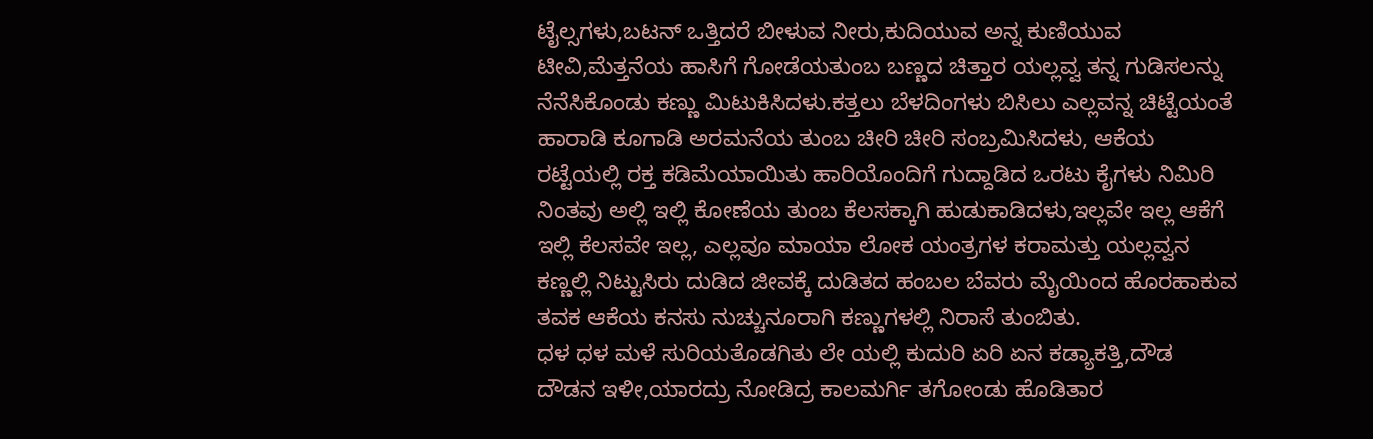ಟೈಲ್ಸಗಳು,ಬಟನ್ ಒತ್ತಿದರೆ ಬೀಳುವ ನೀರು,ಕುದಿಯುವ ಅನ್ನ ಕುಣಿಯುವ ಟೀವಿ,ಮೆತ್ತನೆಯ ಹಾಸಿಗೆ ಗೋಡೆಯತುಂಬ ಬಣ್ಣದ ಚಿತ್ತಾರ ಯಲ್ಲವ್ವ ತನ್ನ ಗುಡಿಸಲನ್ನು ನೆನೆಸಿಕೊಂಡು ಕಣ್ಣು ಮಿಟುಕಿಸಿದಳು.ಕತ್ತಲು ಬೆಳದಿಂಗಳು ಬಿಸಿಲು ಎಲ್ಲವನ್ನ ಚಿಟ್ಟೆಯಂತೆ ಹಾರಾಡಿ ಕೂಗಾಡಿ ಅರಮನೆಯ ತುಂಬ ಚೀರಿ ಚೀರಿ ಸಂಬ್ರಮಿಸಿದಳು, ಆಕೆಯ ರಟ್ಟೆಯಲ್ಲಿ ರಕ್ತ ಕಡಿಮೆಯಾಯಿತು ಹಾರಿಯೊಂದಿಗೆ ಗುದ್ದಾಡಿದ ಒರಟು ಕೈಗಳು ನಿಮಿರಿ ನಿಂತವು ಅಲ್ಲಿ ಇಲ್ಲಿ ಕೋಣೆಯ ತುಂಬ ಕೆಲಸಕ್ಕಾಗಿ ಹುಡುಕಾಡಿದಳು,ಇಲ್ಲವೇ ಇಲ್ಲ ಆಕೆಗೆ ಇಲ್ಲಿ ಕೆಲಸವೇ ಇಲ್ಲ, ಎಲ್ಲವೂ ಮಾಯಾ ಲೋಕ ಯಂತ್ರಗಳ ಕರಾಮತ್ತು ಯಲ್ಲವ್ವನ ಕಣ್ಣಲ್ಲಿ ನಿಟ್ಟುಸಿರು ದುಡಿದ ಜೀವಕ್ಕೆ ದುಡಿತದ ಹಂಬಲ ಬೆವರು ಮೈಯಿಂದ ಹೊರಹಾಕುವ ತವಕ ಆಕೆಯ ಕನಸು ನುಚ್ಚುನೂರಾಗಿ ಕಣ್ಣುಗಳಲ್ಲಿ ನಿರಾಸೆ ತುಂಬಿತು.
ಧಳ ಧಳ ಮಳೆ ಸುರಿಯತೊಡಗಿತು ಲೇ ಯಲ್ಲಿ ಕುದುರಿ ಏರಿ ಏನ ಕಡ್ಯಾಕತ್ತಿ,ದೌಡ ದೌಡನ ಇಳೀ,ಯಾರದ್ರು ನೋಡಿದ್ರ ಕಾಲಮರ್ಗಿ ತಗೋಂಡು ಹೊಡಿತಾರ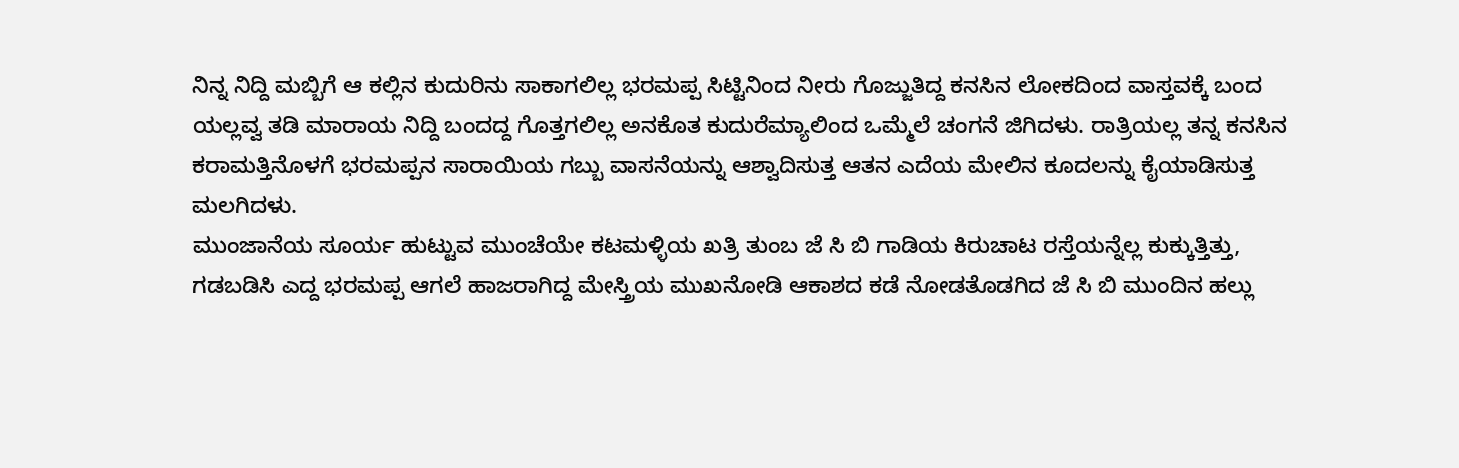ನಿನ್ನ ನಿದ್ದಿ ಮಬ್ಬಿಗೆ ಆ ಕಲ್ಲಿನ ಕುದುರಿನು ಸಾಕಾಗಲಿಲ್ಲ ಭರಮಪ್ಪ ಸಿಟ್ಟಿನಿಂದ ನೀರು ಗೊಜ್ಜುತಿದ್ದ ಕನಸಿನ ಲೋಕದಿಂದ ವಾಸ್ತವಕ್ಕೆ ಬಂದ ಯಲ್ಲವ್ವ ತಡಿ ಮಾರಾಯ ನಿದ್ದಿ ಬಂದದ್ದ ಗೊತ್ತಗಲಿಲ್ಲ ಅನಕೊತ ಕುದುರೆಮ್ಯಾಲಿಂದ ಒಮ್ಮೆಲೆ ಚಂಗನೆ ಜಿಗಿದಳು. ರಾತ್ರಿಯಲ್ಲ ತನ್ನ ಕನಸಿನ ಕರಾಮತ್ತಿನೊಳಗೆ ಭರಮಪ್ಪನ ಸಾರಾಯಿಯ ಗಬ್ಬು ವಾಸನೆಯನ್ನು ಆಶ್ವಾದಿಸುತ್ತ ಆತನ ಎದೆಯ ಮೇಲಿನ ಕೂದಲನ್ನು ಕೈಯಾಡಿಸುತ್ತ ಮಲಗಿದಳು.
ಮುಂಜಾನೆಯ ಸೂರ್ಯ ಹುಟ್ಟುವ ಮುಂಚೆಯೇ ಕಟಮಳ್ಳಿಯ ಖತ್ರಿ ತುಂಬ ಜೆ ಸಿ ಬಿ ಗಾಡಿಯ ಕಿರುಚಾಟ ರಸ್ತೆಯನ್ನೆಲ್ಲ ಕುಕ್ಕುತ್ತಿತ್ತು, ಗಡಬಡಿಸಿ ಎದ್ದ ಭರಮಪ್ಪ ಆಗಲೆ ಹಾಜರಾಗಿದ್ದ ಮೇಸ್ತ್ರಿಯ ಮುಖನೋಡಿ ಆಕಾಶದ ಕಡೆ ನೋಡತೊಡಗಿದ ಜೆ ಸಿ ಬಿ ಮುಂದಿನ ಹಲ್ಲು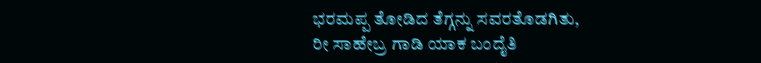ಭರಮಪ್ಪ ತೋಡಿದ ತೆಗ್ಗನ್ನು ಸವರತೊಡಗಿತು,
ರೀ ಸಾಹೇಬ್ರ ಗಾಡಿ ಯಾಕ ಬಂದೈತಿ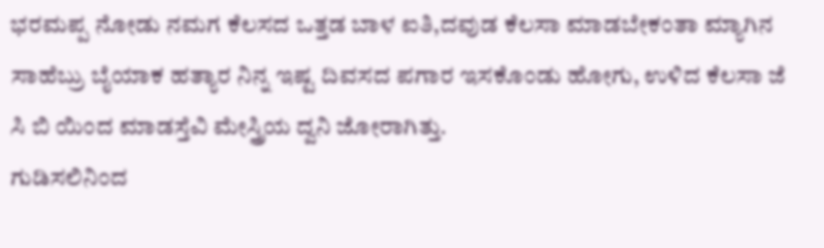ಭರಮಪ್ಪ ನೋಡು ನಮಗ ಕೆಲಸದ ಒತ್ತಡ ಬಾಳ ಐತಿ,ದವುಡ ಕೆಲಸಾ ಮಾಡಬೇಕಂತಾ ಮ್ಯಾಗಿನ ಸಾಹೆಬ್ರು ಬೈಯಾಕ ಹತ್ಯಾರ ನಿನ್ನ ಇಷ್ಟ ದಿವಸದ ಪಗಾರ ಇಸಕೊಂಡು ಹೋಗು, ಉಳಿದ ಕೆಲಸಾ ಜೆ ಸಿ ಬಿ ಯಿಂದ ಮಾಡಸ್ತೆವಿ ಮೇಸ್ತ್ರಿಯ ದ್ವನಿ ಜೋರಾಗಿತ್ತು.
ಗುಡಿಸಲಿನಿಂದ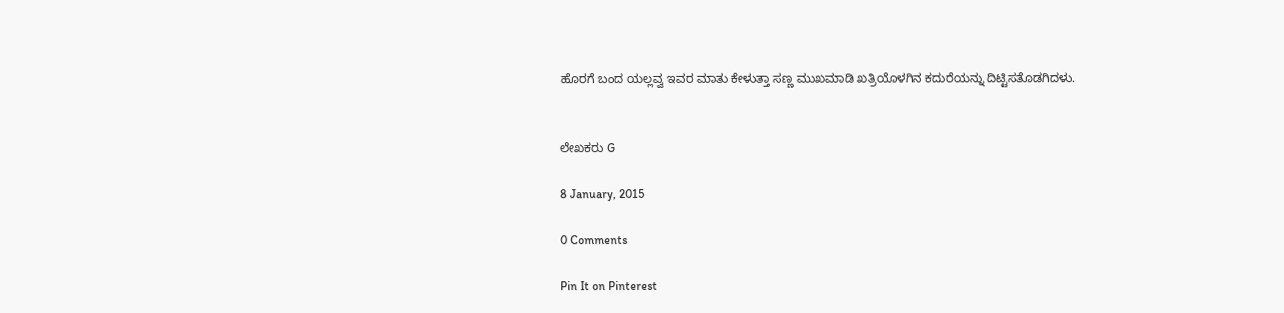ಹೊರಗೆ ಬಂದ ಯಲ್ಲವ್ವ ಇವರ ಮಾತು ಕೇಳುತ್ತಾ ಸಣ್ಣ ಮುಖಮಾಡಿ ಖತ್ರಿಯೊಳಗಿನ ಕದುರೆಯನ್ನು ದಿಟ್ಟಿಸತೊಡಗಿದಳು.


ಲೇಖಕರು G

8 January, 2015

0 Comments

Pin It on Pinterest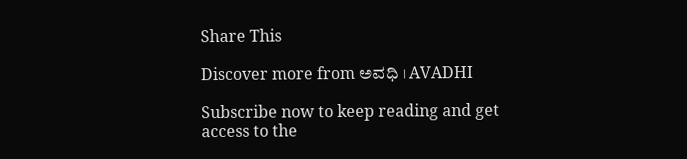Share This

Discover more from ಅವಧಿ । AVADHI

Subscribe now to keep reading and get access to the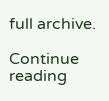full archive.

Continue reading